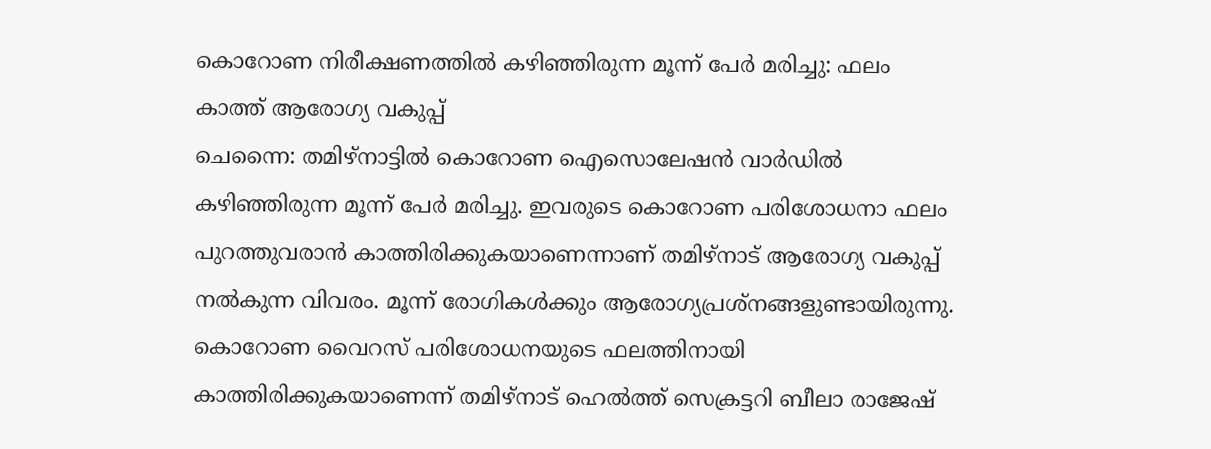കൊറോണ നിരീക്ഷണത്തിൽ കഴിഞ്ഞിരുന്ന മൂന്ന് പേർ മരിച്ചു: ഫലം കാത്ത് ആരോഗ്യ വകുപ്പ്
ചെന്നൈ: തമിഴ്നാട്ടിൽ കൊറോണ ഐസൊലേഷൻ വാർഡിൽ കഴിഞ്ഞിരുന്ന മൂന്ന് പേർ മരിച്ചു. ഇവരുടെ കൊറോണ പരിശോധനാ ഫലം പുറത്തുവരാൻ കാത്തിരിക്കുകയാണെന്നാണ് തമിഴ്നാട് ആരോഗ്യ വകുപ്പ് നൽകുന്ന വിവരം. മൂന്ന് രോഗികൾക്കും ആരോഗ്യപ്രശ്നങ്ങളുണ്ടായിരുന്നു. കൊറോണ വൈറസ് പരിശോധനയുടെ ഫലത്തിനായി കാത്തിരിക്കുകയാണെന്ന് തമിഴ്നാട് ഹെൽത്ത് സെക്രട്ടറി ബീലാ രാജേഷ്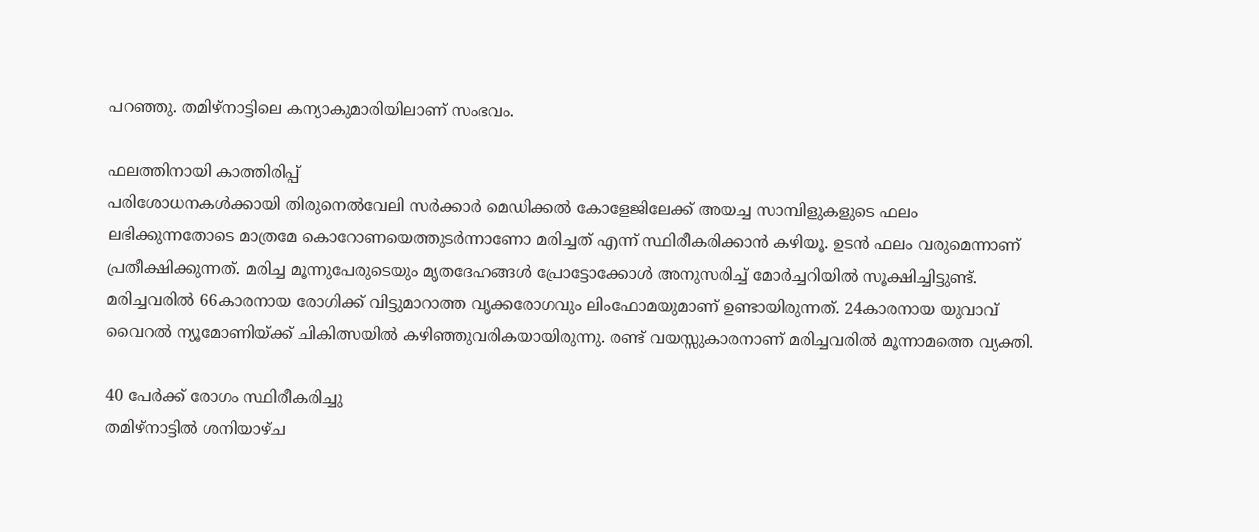പറഞ്ഞു. തമിഴ്നാട്ടിലെ കന്യാകുമാരിയിലാണ് സംഭവം.

ഫലത്തിനായി കാത്തിരിപ്പ്
പരിശോധനകൾക്കായി തിരുനെൽവേലി സർക്കാർ മെഡിക്കൽ കോളേജിലേക്ക് അയച്ച സാമ്പിളുകളുടെ ഫലം ലഭിക്കുന്നതോടെ മാത്രമേ കൊറോണയെത്തുടർന്നാണോ മരിച്ചത് എന്ന് സ്ഥിരീകരിക്കാൻ കഴിയൂ. ഉടൻ ഫലം വരുമെന്നാണ് പ്രതീക്ഷിക്കുന്നത്. മരിച്ച മൂന്നുപേരുടെയും മൃതദേഹങ്ങൾ പ്രോട്ടോക്കോൾ അനുസരിച്ച് മോർച്ചറിയിൽ സൂക്ഷിച്ചിട്ടുണ്ട്.
മരിച്ചവരിൽ 66കാരനായ രോഗിക്ക് വിട്ടുമാറാത്ത വൃക്കരോഗവും ലിംഫോമയുമാണ് ഉണ്ടായിരുന്നത്. 24കാരനായ യുവാവ് വൈറൽ ന്യൂമോണിയ്ക്ക് ചികിത്സയിൽ കഴിഞ്ഞുവരികയായിരുന്നു. രണ്ട് വയസ്സുകാരനാണ് മരിച്ചവരിൽ മൂന്നാമത്തെ വ്യക്തി.

40 പേർക്ക് രോഗം സ്ഥിരീകരിച്ചു
തമിഴ്നാട്ടിൽ ശനിയാഴ്ച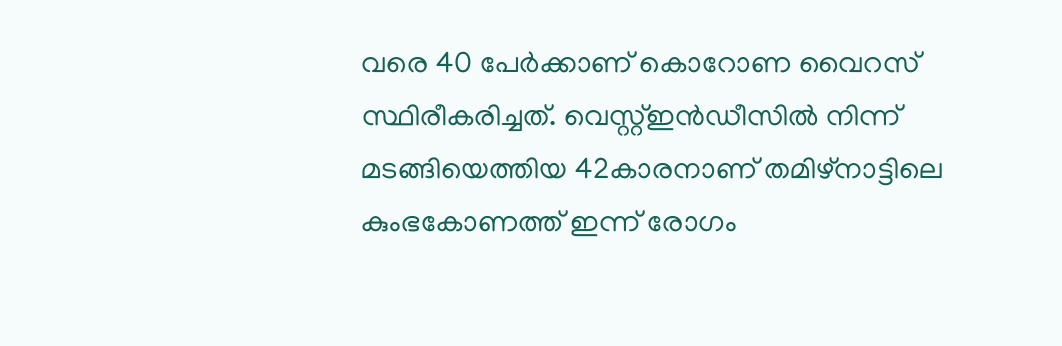വരെ 40 പേർക്കാണ് കൊറോണ വൈറസ് സ്ഥിരീകരിച്ചത്. വെസ്റ്റ്ഇൻഡീസിൽ നിന്ന് മടങ്ങിയെത്തിയ 42കാരനാണ് തമിഴ്നാട്ടിലെ കുംഭകോണത്ത് ഇന്ന് രോഗം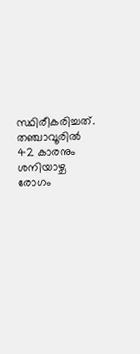സ്ഥിരീകരിച്ചത്. തഞ്ചാവൂരിൽ 42 കാരനും ശനിയാഴ്ച രോഗം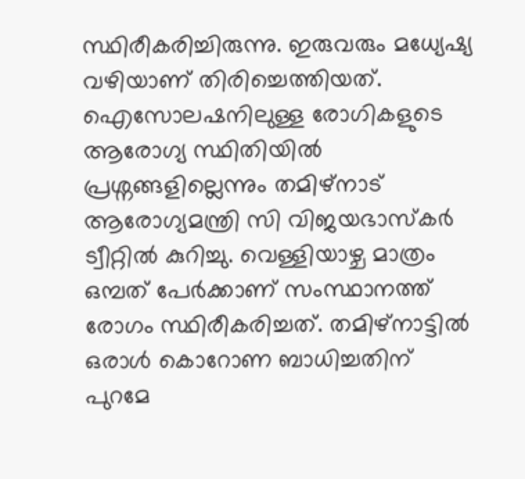സ്ഥിരീകരിച്ചിരുന്നു. ഇരുവരും മധ്യേഷ്യ വഴിയാണ് തിരിച്ചെത്തിയത്. ഐസോലഷനിലുള്ള രോഗികളുടെ ആരോഗ്യ സ്ഥിതിയിൽ പ്രശ്നങ്ങളില്ലെന്നും തമിഴ്നാട് ആരോഗ്യമന്ത്രി സി വിജയഭാസ്കർ ട്വീറ്റിൽ കുറിച്ചു. വെള്ളിയാഴ്ച മാത്രം ഒമ്പത് പേർക്കാണ് സംസ്ഥാനത്ത് രോഗം സ്ഥിരീകരിച്ചത്. തമിഴ്നാട്ടിൽ ഒരാൾ കൊറോണ ബാധിച്ചതിന് പുറമേ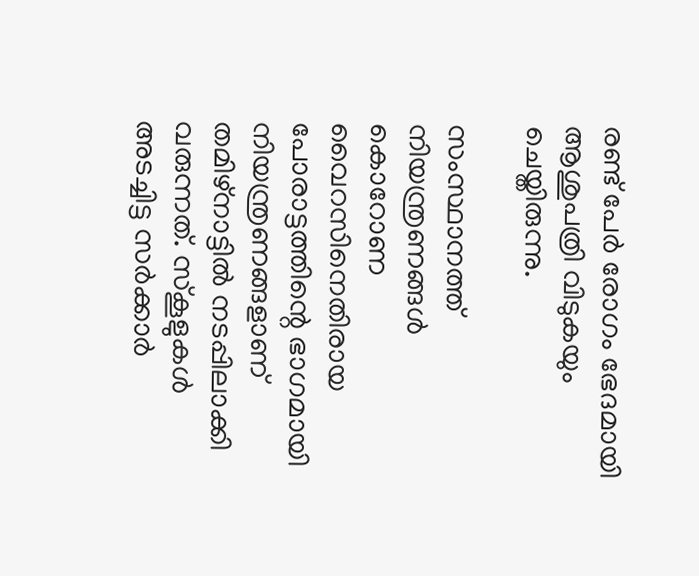രണ്ട് പേർ രോഗം ഭേദമായി ആശുപത്രി വിടുകയും ചെയ്തിരുന്നു.

സംസ്ഥാനത്ത് നിയന്ത്രണങ്ങൾ
കൊറോണ വൈറസിനെതിരായ പോരാട്ടത്തിന്റെ ഭാഗമായി നിയന്ത്രണങ്ങളാണ് തമിഴ്നാട്ടിൽ നടപ്പിലാക്കി വരുന്നത്. സ്കൂളുകൾ അടച്ചിട്ട സർക്കാർ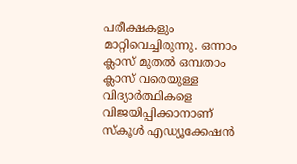പരീക്ഷകളും മാറ്റിവെച്ചിരുന്നു. ഒന്നാം ക്ലാസ് മുതൽ ഒമ്പതാം ക്ലാസ് വരെയുള്ള വിദ്യാർത്ഥികളെ വിജയിപ്പിക്കാനാണ് സ്കൂൾ എഡ്യൂക്കേഷൻ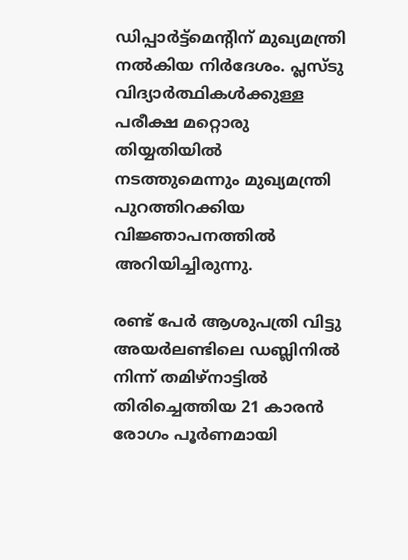ഡിപ്പാർട്ട്മെന്റിന് മുഖ്യമന്ത്രി നൽകിയ നിർദേശം. പ്ലസ്ടു വിദ്യാർത്ഥികൾക്കുള്ള പരീക്ഷ മറ്റൊരു തിയ്യതിയിൽ നടത്തുമെന്നും മുഖ്യമന്ത്രി പുറത്തിറക്കിയ വിജ്ഞാപനത്തിൽ അറിയിച്ചിരുന്നു.

രണ്ട് പേർ ആശുപത്രി വിട്ടു
അയർലണ്ടിലെ ഡബ്ലിനിൽ നിന്ന് തമിഴ്നാട്ടിൽ തിരിച്ചെത്തിയ 21 കാരൻ രോഗം പൂർണമായി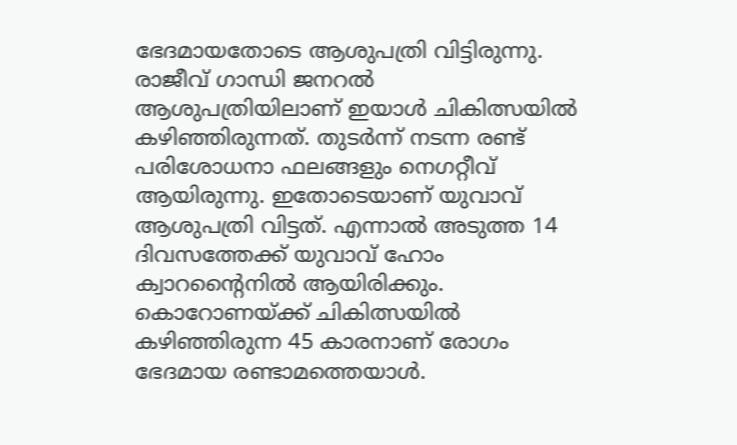ഭേദമായതോടെ ആശുപത്രി വിട്ടിരുന്നു. രാജീവ് ഗാന്ധി ജനറൽ ആശുപത്രിയിലാണ് ഇയാൾ ചികിത്സയിൽ കഴിഞ്ഞിരുന്നത്. തുടർന്ന് നടന്ന രണ്ട് പരിശോധനാ ഫലങ്ങളും നെഗറ്റീവ് ആയിരുന്നു. ഇതോടെയാണ് യുവാവ് ആശുപത്രി വിട്ടത്. എന്നാൽ അടുത്ത 14 ദിവസത്തേക്ക് യുവാവ് ഹോം ക്വാറന്റൈനിൽ ആയിരിക്കും. കൊറോണയ്ക്ക് ചികിത്സയിൽ കഴിഞ്ഞിരുന്ന 45 കാരനാണ് രോഗം ഭേദമായ രണ്ടാമത്തെയാൾ.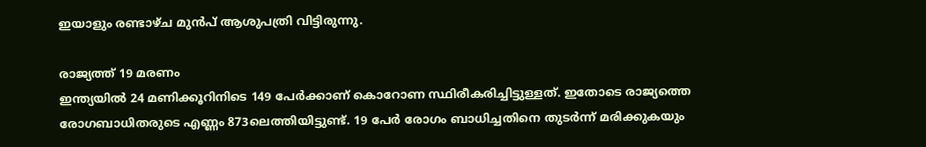ഇയാളും രണ്ടാഴ്ച മുൻപ് ആശുപത്രി വിട്ടിരുന്നു.

രാജ്യത്ത് 19 മരണം
ഇന്ത്യയിൽ 24 മണിക്കൂറിനിടെ 149 പേർക്കാണ് കൊറോണ സ്ഥിരീകരിച്ചിട്ടുള്ളത്. ഇതോടെ രാജ്യത്തെ രോഗബാധിതരുടെ എണ്ണം 873ലെത്തിയിട്ടുണ്ട്. 19 പേർ രോഗം ബാധിച്ചതിനെ തുടർന്ന് മരിക്കുകയും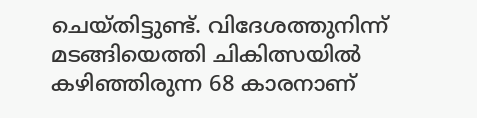ചെയ്തിട്ടുണ്ട്. വിദേശത്തുനിന്ന് മടങ്ങിയെത്തി ചികിത്സയിൽ കഴിഞ്ഞിരുന്ന 68 കാരനാണ്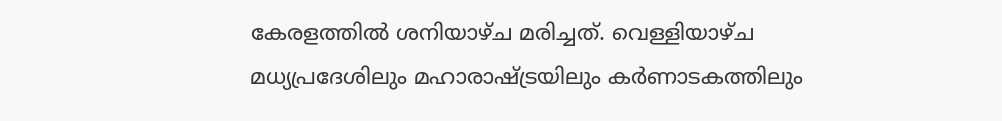കേരളത്തിൽ ശനിയാഴ്ച മരിച്ചത്. വെള്ളിയാഴ്ച മധ്യപ്രദേശിലും മഹാരാഷ്ട്രയിലും കർണാടകത്തിലും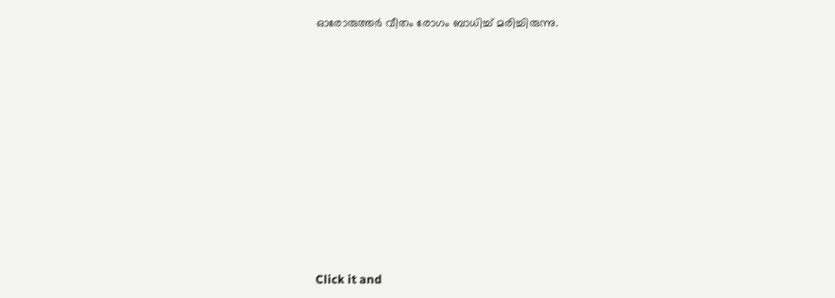ഓരോരുത്തർ വീതം രോഗം ബാധിച്ച് മരിച്ചിരുന്നു.












Click it and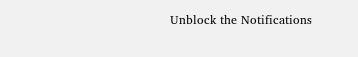Unblock the Notifications